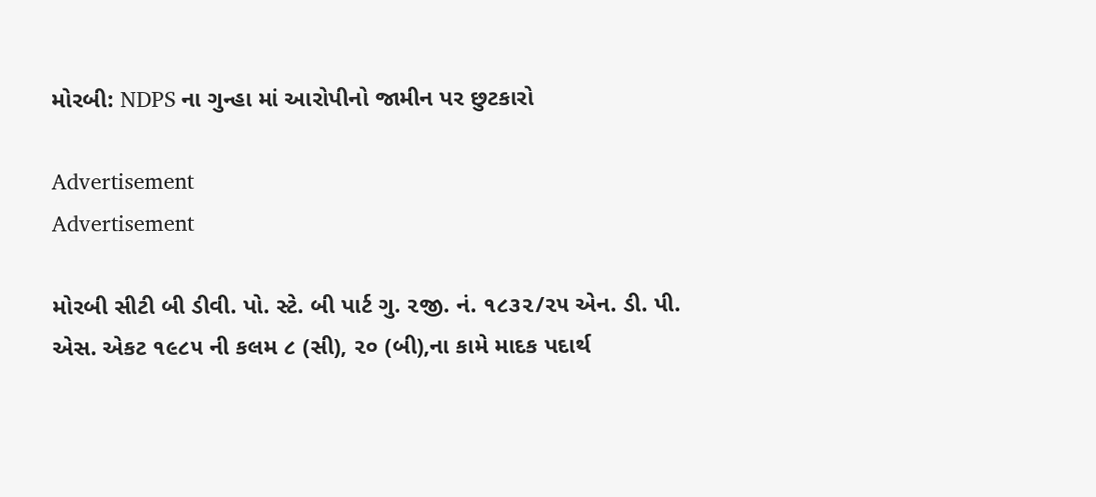મોરબી: NDPS ના ગુન્હા માં આરોપીનો જામીન પર છુટકારો

Advertisement
Advertisement

મોરબી સીટી બી ડીવી. પો. સ્ટે. બી પાર્ટ ગુ. ૨જી. નં. ૧૮૩૨/૨૫ એન. ડી. પી. એસ. એકટ ૧૯૮૫ ની કલમ ૮ (સી), ૨૦ (બી),ના કામે માદક પદાર્થ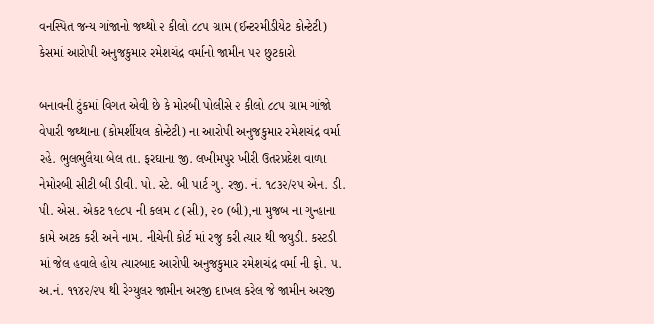વનસ્પિત જન્ય ગાંજાનો જથ્થો ૨ કીલો ૮૮૫ ગ્રામ (ઈન્ટરમીડીયેટ કોન્ટેટી) કેસમાં આરોપી અનુજકુમાર રમેશચંદ્ર વર્માનો જામીન ૫૨ છુટકારો

બનાવની ટુંકમાં વિગત એવી છે કે મોરબી પોલીસે ૨ કીલો ૮૮૫ ગ્રામ ગાંજો વેપારી જથ્થાના (કોમર્શીયલ કોન્ટેટી) ના આરોપી અનુજકુમાર રમેશચંદ્ર વર્મા રહે. ભુલભુલૈયા બેલ તા. ફરઘાના જી. લખીમપુર ખીરી ઉતરપ્રદેશ વાળા નેમોરબી સીટી બી ડીવી. પો. સ્ટે. બી પાર્ટ ગુ. રજી. નં. ૧૮૩૨/૨૫ એન. ડી. પી. એસ. એકટ ૧૯૮૫ ની કલમ ૮ (સી), ૨૦ (બી),ના મુજબ ના ગુન્હાના કામે અટક કરી અને નામ. નીચેની કોર્ટ માં રજુ કરી ત્યાર થી જયુડી. કસ્ટડી માં જેલ હવાલે હોય ત્યારબાદ આરોપી અનુજકુમાર રમેશચંદ્ર વર્મા ની ફો. ૫. અ.નં. ૧૧૪૨/૨૫ થી રેગ્યુલર જામીન અરજી દાખલ કરેલ જે જામીન અરજી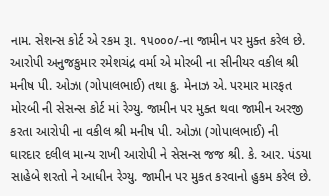નામ. સેશન્સ કોર્ટ એ રકમ રૂા. ૧૫૦૦૦/-ના જામીન પર મુક્ત કરેલ છે. આરોપી અનુજકુમાર રમેશચંદ્ર વર્મા એ મોરબી ના સીનીયર વકીલ શ્રી મનીષ પી. ઓઝા (ગોપાલભાઈ) તથા કુ. મેનાઝ એ. પરમાર મારફત મોરબી ની સેસન્સ કોર્ટ માં રેગ્યુ. જામીન પર મુક્ત થવા જામીન અરજી કરતા આરોપી ના વકીલ શ્રી મનીષ પી. ઓઝા (ગોપાલભાઈ) ની ઘારદાર દલીલ માન્ય રાખી આરોપી ને સેસન્સ જજ શ્રી. કે. આર. પંડયા સાહેબે શરતો ને આધીન રેગ્યુ. જામીન પર મુકત કરવાનો હુકમ કરેલ છે.